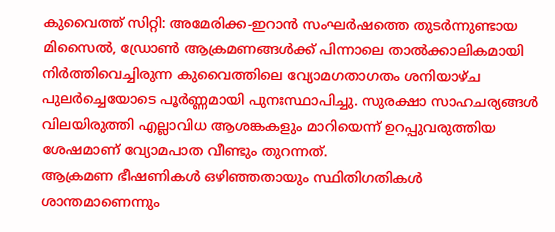കുവൈത്ത് സിറ്റി: അമേരിക്ക-ഇറാൻ സംഘർഷത്തെ തുടർന്നുണ്ടായ മിസൈൽ, ഡ്രോൺ ആക്രമണങ്ങൾക്ക് പിന്നാലെ താൽക്കാലികമായി നിർത്തിവെച്ചിരുന്ന കുവൈത്തിലെ വ്യോമഗതാഗതം ശനിയാഴ്ച പുലർച്ചെയോടെ പൂർണ്ണമായി പുനഃസ്ഥാപിച്ചു. സുരക്ഷാ സാഹചര്യങ്ങൾ വിലയിരുത്തി എല്ലാവിധ ആശങ്കകളും മാറിയെന്ന് ഉറപ്പുവരുത്തിയ ശേഷമാണ് വ്യോമപാത വീണ്ടും തുറന്നത്.
ആക്രമണ ഭീഷണികൾ ഒഴിഞ്ഞതായും സ്ഥിതിഗതികൾ ശാന്തമാണെന്നും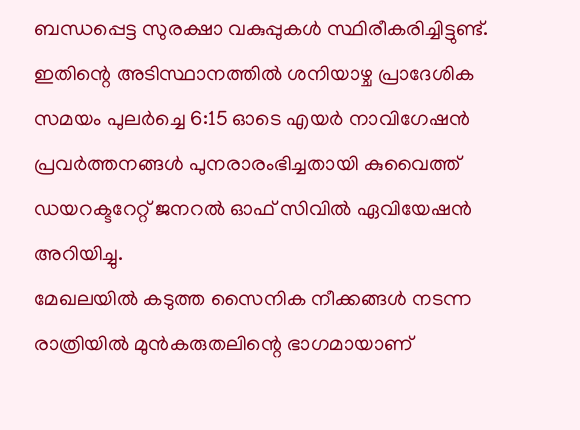ബന്ധപ്പെട്ട സുരക്ഷാ വകുപ്പുകൾ സ്ഥിരീകരിച്ചിട്ടുണ്ട്. ഇതിന്റെ അടിസ്ഥാനത്തിൽ ശനിയാഴ്ച പ്രാദേശിക സമയം പുലർച്ചെ 6:15 ഓടെ എയർ നാവിഗേഷൻ പ്രവർത്തനങ്ങൾ പുനരാരംഭിച്ചതായി കുവൈത്ത് ഡയറക്ടറേറ്റ് ജനറൽ ഓഫ് സിവിൽ ഏവിയേഷൻ അറിയിച്ചു.
മേഖലയിൽ കടുത്ത സൈനിക നീക്കങ്ങൾ നടന്ന രാത്രിയിൽ മുൻകരുതലിന്റെ ഭാഗമായാണ്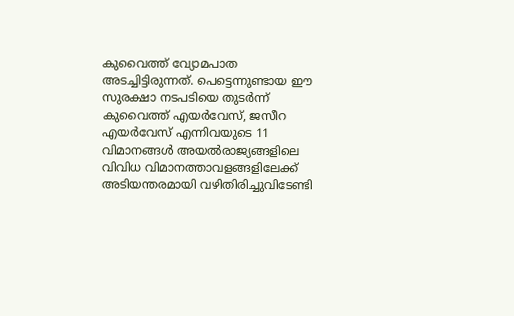കുവൈത്ത് വ്യോമപാത അടച്ചിട്ടിരുന്നത്. പെട്ടെന്നുണ്ടായ ഈ സുരക്ഷാ നടപടിയെ തുടർന്ന് കുവൈത്ത് എയർവേസ്, ജസീറ എയർവേസ് എന്നിവയുടെ 11 വിമാനങ്ങൾ അയൽരാജ്യങ്ങളിലെ വിവിധ വിമാനത്താവളങ്ങളിലേക്ക് അടിയന്തരമായി വഴിതിരിച്ചുവിടേണ്ടി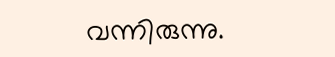വന്നിരുന്നു.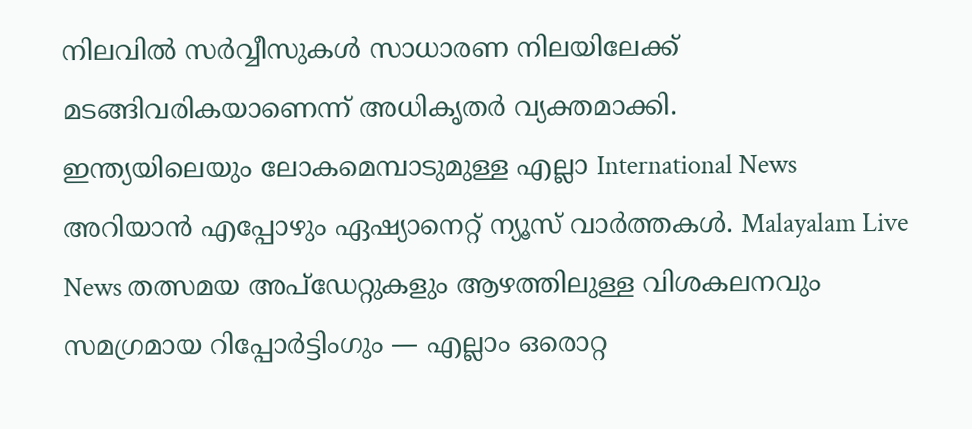നിലവിൽ സർവ്വീസുകൾ സാധാരണ നിലയിലേക്ക് മടങ്ങിവരികയാണെന്ന് അധികൃതർ വ്യക്തമാക്കി.
ഇന്ത്യയിലെയും ലോകമെമ്പാടുമുള്ള എല്ലാ International News അറിയാൻ എപ്പോഴും ഏഷ്യാനെറ്റ് ന്യൂസ് വാർത്തകൾ. Malayalam Live News തത്സമയ അപ്ഡേറ്റുകളും ആഴത്തിലുള്ള വിശകലനവും സമഗ്രമായ റിപ്പോർട്ടിംഗും — എല്ലാം ഒരൊറ്റ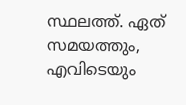സ്ഥലത്ത്. ഏത് സമയത്തും, എവിടെയും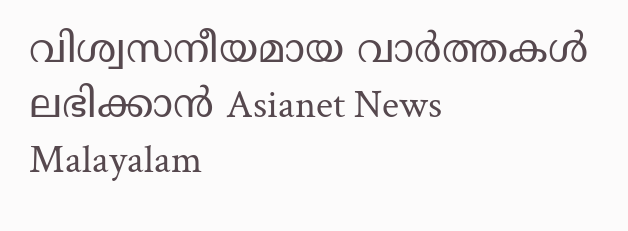വിശ്വസനീയമായ വാർത്തകൾ ലഭിക്കാൻ Asianet News Malayalam